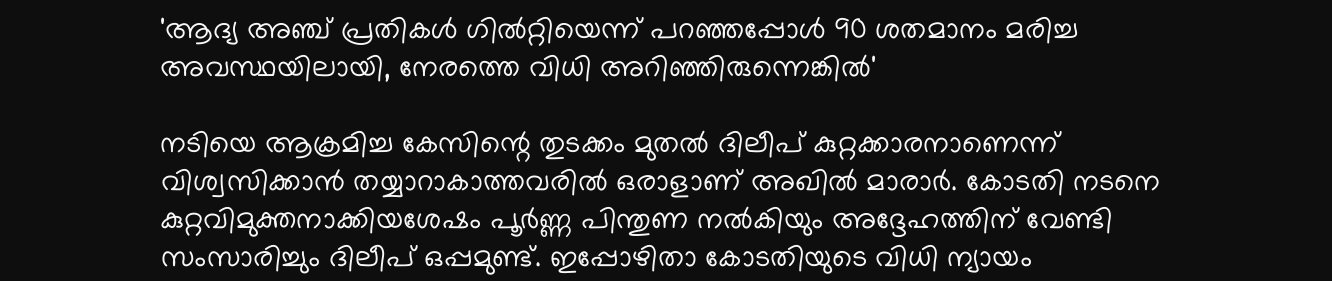'ആദ്യ അഞ്ച് പ്രതികൾ ഗിൽറ്റിയെന്ന് പറഞ്ഞപ്പോൾ 90 ശതമാനം മരിച്ച അവസ്ഥയിലായി, നേരത്തെ വിധി അറിഞ്ഞിരുന്നെങ്കിൽ'

നടിയെ ആക്രമിച്ച കേസിന്റെ തുടക്കം മുതൽ ദിലീപ് കുറ്റക്കാരനാണെന്ന് വിശ്വസിക്കാൻ തയ്യാറാകാത്തവരിൽ ഒരാളാണ് അഖിൽ മാരാർ. കോടതി നടനെ കുറ്റവിമുക്തനാക്കിയശേഷം പൂർണ്ണ പിന്തുണ നൽകിയും അദ്ദേഹത്തിന് വേണ്ടി സംസാരിച്ചും ദിലീപ് ഒപ്പമുണ്ട്. ഇപ്പോഴിതാ കോടതിയുടെ വിധി ന്യായം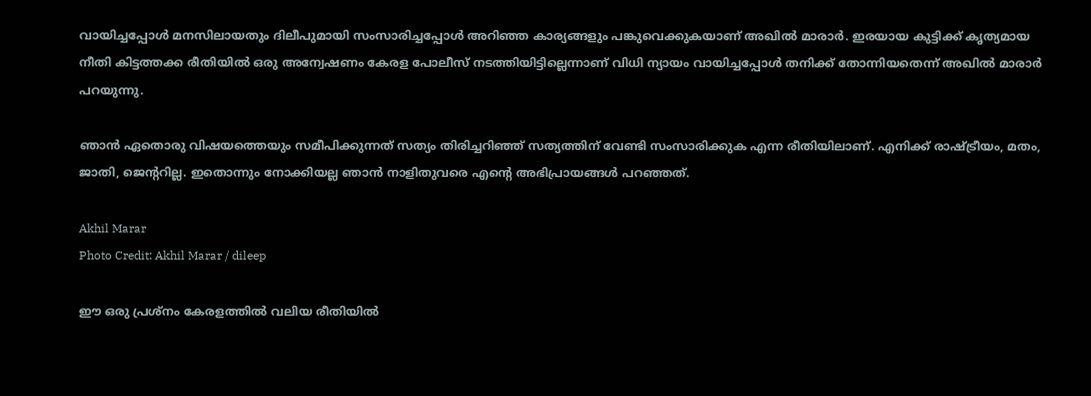വായിച്ചപ്പോൾ മനസിലായതും ദിലീപുമായി സംസാരിച്ചപ്പോൾ അറിഞ്ഞ കാര്യങ്ങളും പങ്കുവെക്കുകയാണ് അഖിൽ മാരാർ. ഇരയായ കുട്ടിക്ക് കൃത്യമായ നീതി കിട്ടത്തക്ക രീതിയിൽ ഒരു അന്വേഷണം കേരള പോലീസ് നടത്തിയിട്ടില്ലെന്നാണ് വിധി ന്യായം വായിച്ചപ്പോൾ തനിക്ക് തോന്നിയതെന്ന് അഖിൽ മാരാർ പറയുന്നു.

ഞാൻ ഏതൊരു വിഷയത്തെയും സമീപിക്കുന്നത് സത്യം തിരിച്ചറിഞ്ഞ് സത്യത്തിന് വേണ്ടി സംസാരിക്കുക എന്ന രീതിയിലാണ്. എനിക്ക് രാഷ്ട്രീയം, മതം, ജാതി, ജെന്ററില്ല. ഇതൊന്നും നോക്കിയല്ല ഞാൻ നാളിതുവരെ എന്റെ അഭിപ്രായങ്ങൾ പറഞ്ഞത്.

Akhil Marar
Photo Credit: Akhil Marar / dileep

ഈ ഒരു പ്രശ്നം കേരളത്തിൽ വലിയ രീതിയിൽ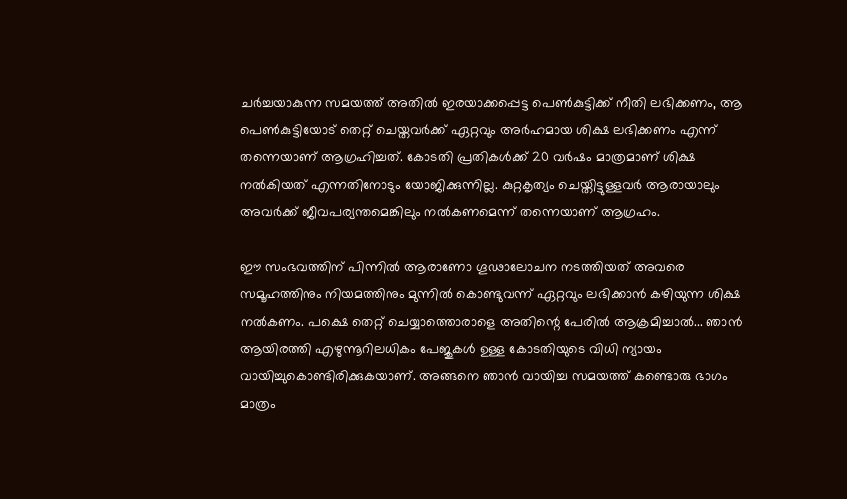ചർച്ചയാകുന്ന സമയത്ത് അതിൽ ഇരയാക്കപ്പെട്ട പെൺകുട്ടിക്ക് നീതി ലഭിക്കണം, ആ പെൺകുട്ടിയോട് തെറ്റ് ചെയ്തവർക്ക് ഏറ്റവും അർഹമായ ശിക്ഷ ലഭിക്കണം എന്ന് തന്നെയാണ് ആഗ്രഹിച്ചത്. കോടതി പ്രതികൾക്ക് 20 വർഷം മാത്രമാണ് ശിക്ഷ നൽകിയത് എന്നതിനോടും യോജിക്കുന്നില്ല. കുറ്റകൃത്യം ചെയ്തിട്ടുള്ളവർ ആരായാലും അവർക്ക് ജീവപര്യന്തമെങ്കിലും നൽകണമെന്ന് തന്നെയാണ് ആഗ്രഹം.

ഈ സംഭവത്തിന് പിന്നിൽ ആരാണോ ഗൂഢാലോചന നടത്തിയത് അവരെ സമൂഹത്തിനും നിയമത്തിനും മുന്നിൽ കൊണ്ടുവന്ന് ഏറ്റവും ലഭിക്കാൻ കഴിയുന്ന ശിക്ഷ നൽകണം. പക്ഷെ തെറ്റ് ചെയ്യാത്തൊരാളെ അതിന്റെ പേരിൽ ആക്രമിച്ചാൽ... ഞാൻ ആയിരത്തി എഴുന്നൂറിലധികം പേജുകൾ ഉള്ള കോടതിയുടെ വിധി ന്യായം വായിച്ചുകൊണ്ടിരിക്കുകയാണ്. അങ്ങനെ ഞാൻ വായിച്ച സമയത്ത് കണ്ടൊരു ഭാഗം മാത്രം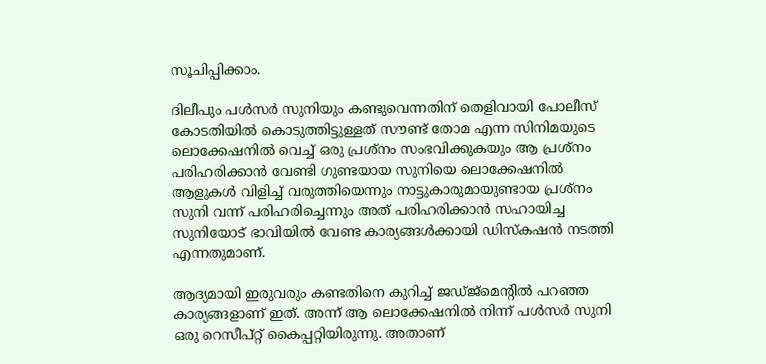സൂചിപ്പിക്കാം.

ദിലീപും പൾസർ സുനിയും കണ്ടുവെന്നതിന് തെളിവായി പോലീസ് കോടതിയിൽ കൊടുത്തിട്ടുള്ളത് സൗണ്ട് തോമ എന്ന സിനിമയുടെ ലൊക്കേഷനിൽ വെച്ച് ഒരു പ്രശ്നം സംഭവിക്കുകയും ആ പ്രശ്നം പരിഹരിക്കാൻ വേണ്ടി ഗുണ്ടയായ സുനിയെ ലൊക്കേഷനിൽ ആളുകൾ വിളിച്ച് വരുത്തിയെന്നും നാട്ടുകാരുമായുണ്ടായ പ്രശ്നം സുനി വന്ന് പരിഹരിച്ചെന്നും അത് പരിഹരിക്കാൻ സഹായിച്ച സുനിയോട് ഭാവിയിൽ വേണ്ട കാര്യങ്ങൾക്കായി ഡിസ്കഷൻ നടത്തി എന്നതുമാണ്.

ആദ്യമായി ഇരുവരും കണ്ടതിനെ കുറിച്ച് ജഡ്ജ്മെന്റിൽ പറഞ്ഞ കാര്യങ്ങളാണ് ഇത്. അന്ന് ആ ലൊക്കേഷനിൽ നിന്ന് പൾസർ സുനി ഒരു റെസീപ്റ്റ് കൈപ്പറ്റിയിരുന്നു. അതാണ്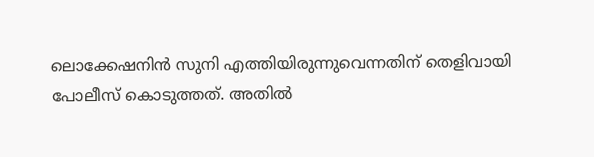ലൊക്കേഷനിൻ സുനി എത്തിയിരുന്നുവെന്നതിന് തെളിവായി പോലീസ് കൊടുത്തത്. അതിൽ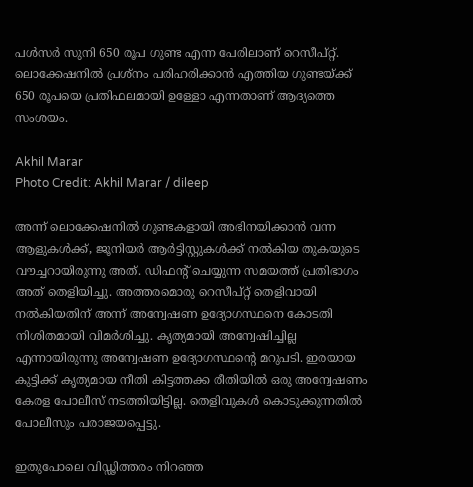പൾസർ സുനി 650 രൂപ ഗുണ്ട എന്ന പേരിലാണ് റെസീപ്റ്റ്. ലൊക്കേഷനിൽ പ്രശ്നം പരിഹരിക്കാൻ എത്തിയ ഗുണ്ടയ്ക്ക് 650 രൂപയെ പ്രതിഫലമായി ഉള്ളോ എന്നതാണ് ആദ്യത്തെ സംശയം.

Akhil Marar
Photo Credit: Akhil Marar / dileep

അന്ന് ലൊക്കേഷനിൽ ഗുണ്ടകളായി അഭിനയിക്കാൻ വന്ന ആളുകൾക്ക്, ജൂനിയർ ആർട്ടിസ്റ്റുകൾക്ക് നൽകിയ തുകയുടെ വൗച്ചറായിരുന്നു അത്. ഡിഫന്റ് ചെയ്യുന്ന സമയത്ത് പ്രതിഭാഗം അത് തെളിയിച്ചു. അത്തരമൊരു റെസീപ്റ്റ് തെളിവായി നൽകിയതിന് അന്ന് അന്വേഷണ ഉദ്യോഗസ്ഥനെ കോടതി നിശിതമായി വിമർശിച്ചു. കൃത്യമായി അന്വേഷിച്ചില്ല എന്നായിരുന്നു അന്വേഷണ ഉദ്യോഗസ്ഥന്റെ മറുപടി. ഇരയായ കുട്ടിക്ക് കൃത്യമായ നീതി കിട്ടത്തക്ക രീതിയിൽ ഒരു അന്വേഷണം കേരള പോലീസ് നടത്തിയിട്ടില്ല. തെളിവുകൾ കൊടുക്കുന്നതിൽ പോലീസും പരാജയപ്പെട്ടു.

ഇതുപോലെ വിഡ്ഢിത്തരം നിറഞ്ഞ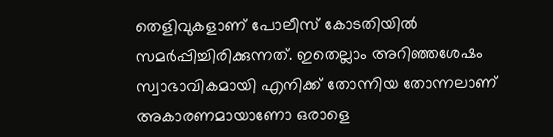തെളിവുകളാണ് പോലീസ് കോടതിയിൽ സമർപ്പിച്ചിരിക്കുന്നത്. ഇതെല്ലാം അറിഞ്ഞശേഷം സ്വാഭാവികമായി എനിക്ക് തോന്നിയ തോന്നലാണ് അകാരണമായാണോ ഒരാളെ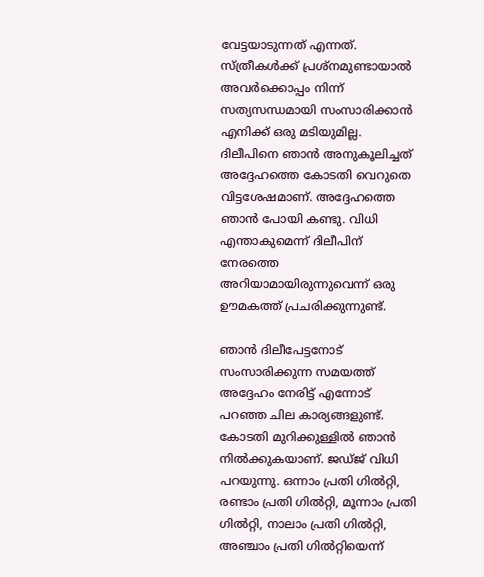വേട്ടയാടുന്നത് എന്നത്. സ്ത്രീകൾക്ക് പ്രശ്നമുണ്ടായാൽ അവർക്കൊപ്പം നിന്ന് സത്യസന്ധമായി സംസാരിക്കാൻ എനിക്ക് ഒരു മടിയുമില്ല. ദിലീപിനെ ഞാൻ അനുകൂലിച്ചത് അദ്ദേഹത്തെ കോടതി വെറുതെ വിട്ടശേഷമാണ്. അദ്ദേഹത്തെ ഞാൻ പോയി കണ്ടു. വിധി എന്താകുമെന്ന് ദിലീപിന് നേരത്തെ അറിയാമായിരുന്നുവെന്ന് ഒരു ഊമകത്ത് പ്രചരിക്കുന്നുണ്ട്.

ഞാൻ ദിലീപേട്ടനോട് സംസാരിക്കുന്ന സമയത്ത് അദ്ദേഹം നേരിട്ട് എന്നോട് പറഞ്ഞ ചില കാര്യങ്ങളുണ്ട്. കോടതി മുറിക്കുള്ളിൽ ഞാൻ നിൽക്കുകയാണ്. ജഡ്ജ് വിധി പറയുന്നു. ഒന്നാം പ്രതി ഗിൽറ്റി, രണ്ടാം പ്രതി ഗിൽറ്റി, മൂന്നാം പ്രതി ഗിൽറ്റി, നാലാം പ്രതി ഗിൽറ്റി, അഞ്ചാം പ്രതി ഗിൽറ്റിയെന്ന്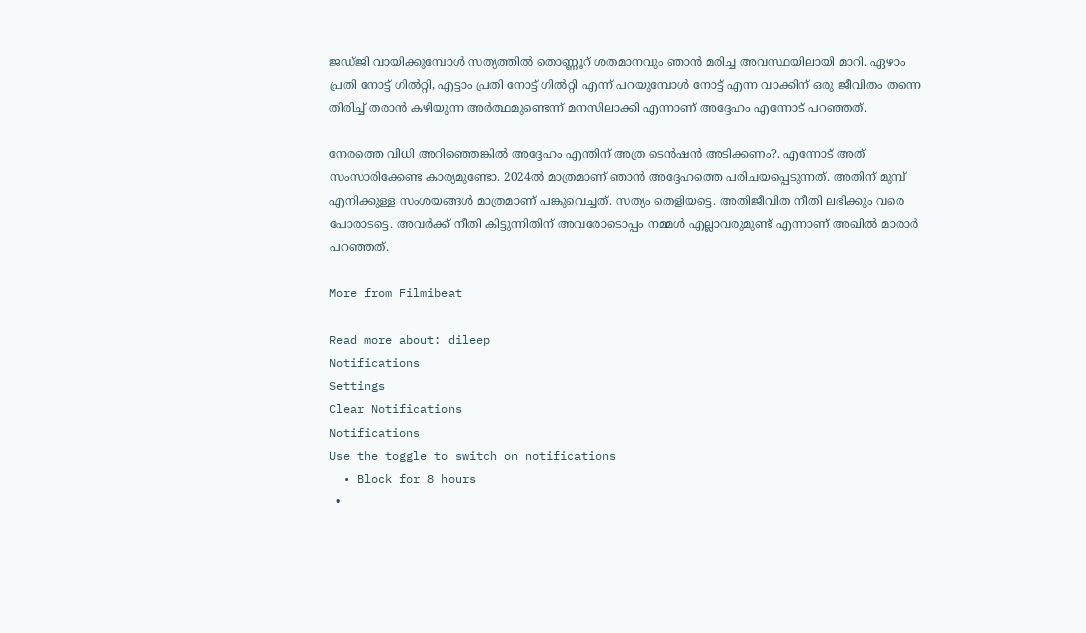ജഡ്ജി വായിക്കുമ്പോൾ സത്യത്തിൽ തൊണ്ണൂറ് ശതമാനവും ഞാൻ മരിച്ച അവസ്ഥയിലായി മാറി. ഏഴാം പ്രതി നോട്ട് ഗിൽറ്റി, എട്ടാം പ്രതി നോട്ട് ഗിൽറ്റി എന്ന് പറയുമ്പോൾ നോട്ട് എന്ന വാക്കിന് ഒരു ജീവിതം തന്നെ തിരിച്ച് തരാൻ കഴിയുന്ന അർത്ഥമുണ്ടെന്ന് മനസിലാക്കി എന്നാണ് അദ്ദേഹം എന്നോട് പറഞ്ഞത്.

നേരത്തെ വിധി അറിഞ്ഞെങ്കിൽ അദ്ദേഹം എന്തിന് അത്ര ടെൻഷൻ അടിക്കണം?. എന്നോട് അത് സംസാരിക്കേണ്ട കാര്യമുണ്ടോ. 2024ൽ മാത്രമാണ് ഞാൻ അദ്ദേഹത്തെ പരിചയപ്പെടുന്നത്. അതിന് മുമ്പ് എനിക്കുള്ള സംശയങ്ങൾ മാത്രമാണ് പങ്കുവെച്ചത്. സത്യം തെളിയട്ടെ. അതിജീവിത നീതി ലഭിക്കും വരെ പോരാടട്ടെ. അവർക്ക് നീതി കിട്ടുന്നിതിന് അവരോടൊപ്പം നമ്മൾ എല്ലാവരുമുണ്ട് എന്നാണ് അഖിൽ മാരാർ പറഞ്ഞത്.

More from Filmibeat

Read more about: dileep
Notifications
Settings
Clear Notifications
Notifications
Use the toggle to switch on notifications
  • Block for 8 hours
  •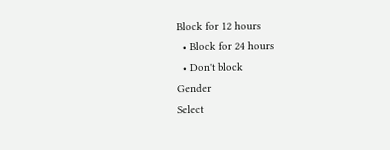Block for 12 hours
  • Block for 24 hours
  • Don't block
Gender
Select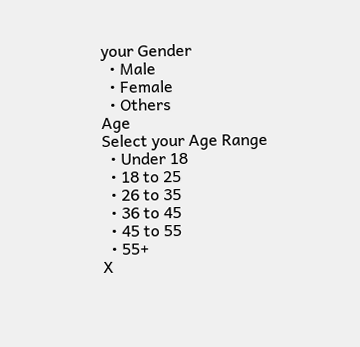your Gender
  • Male
  • Female
  • Others
Age
Select your Age Range
  • Under 18
  • 18 to 25
  • 26 to 35
  • 36 to 45
  • 45 to 55
  • 55+
X